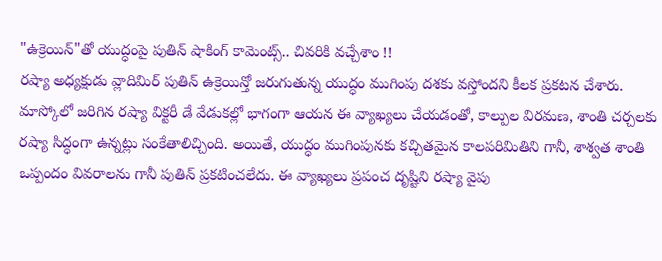"ఉక్రెయిన్"తో యుద్ధంపై పుతిన్ షాకింగ్ కామెంట్స్.. చివరికి వచ్చేశాం !!
రష్యా అధ్యక్షుడు వ్లాదిమిర్ పుతిన్ ఉక్రెయిన్తో జరుగుతున్న యుద్ధం ముగింపు దశకు వస్తోందని కీలక ప్రకటన చేశారు. మాస్కోలో జరిగిన రష్యా విక్టరీ డే వేడుకల్లో భాగంగా ఆయన ఈ వ్యాఖ్యలు చేయడంతో, కాల్పుల విరమణ, శాంతి చర్చలకు రష్యా సిద్ధంగా ఉన్నట్లు సంకేతాలిచ్చింది. అయితే, యుద్ధం ముగింపునకు కచ్చితమైన కాలపరిమితిని గానీ, శాశ్వత శాంతి ఒప్పందం వివరాలను గానీ పుతిన్ ప్రకటించలేదు. ఈ వ్యాఖ్యలు ప్రపంచ దృష్టిని రష్యా వైపు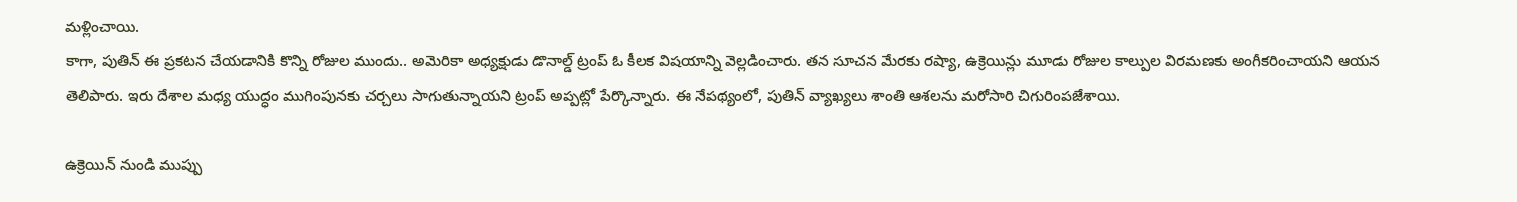మళ్లించాయి.
కాగా, పుతిన్ ఈ ప్రకటన చేయడానికి కొన్ని రోజుల ముందు.. అమెరికా అధ్యక్షుడు డొనాల్డ్ ట్రంప్ ఓ కీలక విషయాన్ని వెల్లడించారు. తన సూచన మేరకు రష్యా, ఉక్రెయిన్లు మూడు రోజుల కాల్పుల విరమణకు అంగీకరించాయని ఆయన తెలిపారు. ఇరు దేశాల మధ్య యుద్ధం ముగింపునకు చర్చలు సాగుతున్నాయని ట్రంప్ అప్పట్లో పేర్కొన్నారు. ఈ నేపథ్యంలో, పుతిన్ వ్యాఖ్యలు శాంతి ఆశలను మరోసారి చిగురింపజేశాయి.

ఉక్రెయిన్ నుండి ముప్పు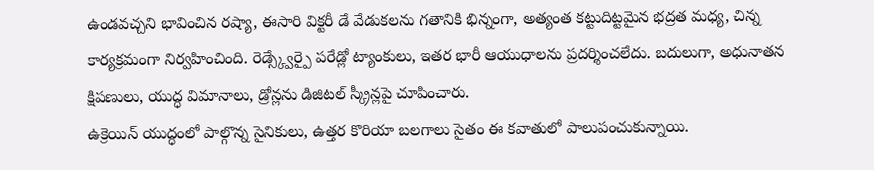ఉండవచ్చని భావించిన రష్యా, ఈసారి విక్టరీ డే వేడుకలను గతానికి భిన్నంగా, అత్యంత కట్టుదిట్టమైన భద్రత మధ్య, చిన్న కార్యక్రమంగా నిర్వహించింది. రెడ్స్క్వేర్పై పరేడ్లో ట్యాంకులు, ఇతర భారీ ఆయుధాలను ప్రదర్శించలేదు. బదులుగా, అధునాతన క్షిపణులు, యుద్ధ విమానాలు, డ్రోన్లను డిజిటల్ స్క్రీన్లపై చూపించారు.
ఉక్రెయిన్ యుద్ధంలో పాల్గొన్న సైనికులు, ఉత్తర కొరియా బలగాలు సైతం ఈ కవాతులో పాలుపంచుకున్నాయి.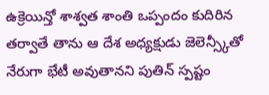ఉక్రెయిన్తో శాశ్వత శాంతి ఒప్పందం కుదిరిన తర్వాతే తాను ఆ దేశ అధ్యక్షుడు జెలెన్స్కీతో నేరుగా భేటీ అవుతానని పుతిన్ స్పష్టం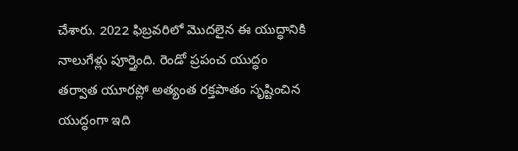చేశారు. 2022 ఫిబ్రవరిలో మొదలైన ఈ యుద్ధానికి నాలుగేళ్లు పూర్తైంది. రెండో ప్రపంచ యుద్ధం తర్వాత యూరప్లో అత్యంత రక్తపాతం సృష్టించిన యుద్ధంగా ఇది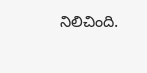నిలిచింది.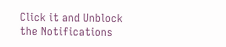Click it and Unblock the Notifications